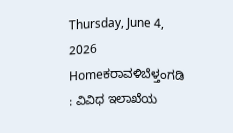Thursday, June 4, 2026
Homeಕರಾವಳಿಬೆಳ್ತಂಗಡಿ : ವಿವಿಧ ಇಲಾಖೆಯ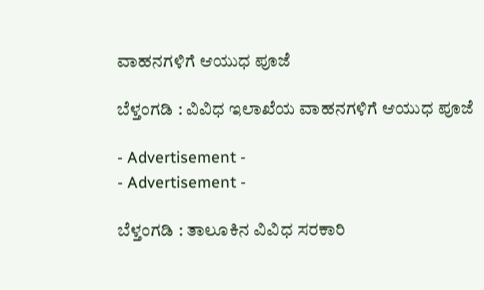ವಾಹನಗಳಿಗೆ ಆಯುಧ ಪೂಜೆ

ಬೆಳ್ತಂಗಡಿ : ವಿವಿಧ ಇಲಾಖೆಯ ವಾಹನಗಳಿಗೆ ಆಯುಧ ಪೂಜೆ

- Advertisement -
- Advertisement -

ಬೆಳ್ತಂಗಡಿ : ತಾಲೂಕಿನ ವಿವಿಧ ಸರಕಾರಿ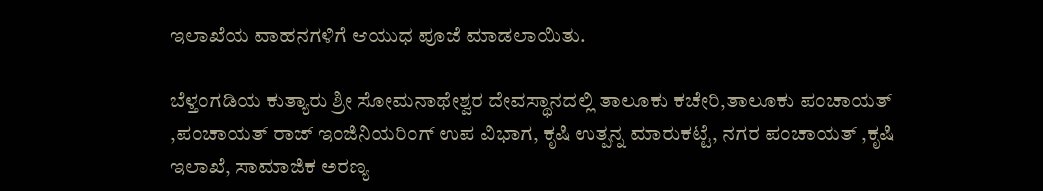ಇಲಾಖೆಯ ವಾಹನಗಳಿಗೆ ಆಯುಧ ಪೂಜೆ ಮಾಡಲಾಯಿತು.

ಬೆಳ್ತಂಗಡಿಯ ಕುತ್ಯಾರು ಶ್ರೀ ಸೋಮನಾಥೇಶ್ವರ ದೇವಸ್ಥಾನದಲ್ಲಿ ತಾಲೂಕು ಕಚೇರಿ,ತಾಲೂಕು ಪಂಚಾಯತ್ ,ಪಂಚಾಯತ್ ರಾಜ್ ಇಂಜಿನಿಯರಿಂಗ್ ಉಪ ವಿಭಾಗ, ಕೃಷಿ ಉತ್ಪನ್ನ ಮಾರುಕಟ್ಟೆ, ನಗರ ಪಂಚಾಯತ್ ,ಕೃಷಿ ಇಲಾಖೆ, ಸಾಮಾಜಿಕ ಅರಣ್ಯ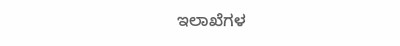ಇಲಾಖೆಗಳ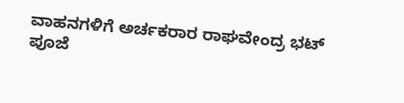ವಾಹನಗಳಿಗೆ ಅರ್ಚಕರಾರ ರಾಘವೇಂದ್ರ ಭಟ್ ಪೂಜೆ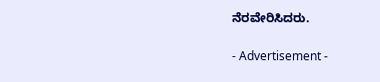ನೆರವೇರಿಸಿದರು.

- Advertisement -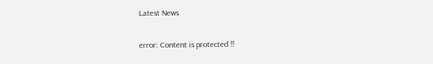Latest News

error: Content is protected !!